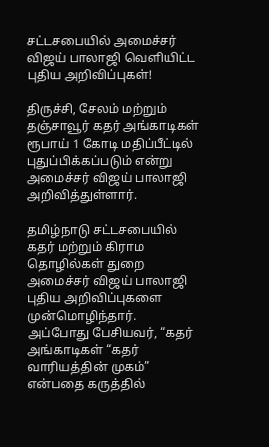சட்டசபையில் அமைச்சர் விஜய் பாலாஜி வெளியிட்ட புதிய அறிவிப்புகள்!

திருச்சி, சேலம் மற்றும் தஞ்சாவூர் கதர் அங்காடிகள் ரூபாய் 1 கோடி மதிப்பீட்டில் புதுப்பிக்கப்படும் என்று அமைச்சர் விஜய் பாலாஜி அறிவித்துள்ளார்.

தமிழ்நாடு சட்டசபையில் கதர் மற்றும் கிராம தொழில்கள் துறை அமைச்சர் விஜய் பாலாஜி புதிய அறிவிப்புகளை முன்மொழிந்தார். அப்போது பேசியவர், “கதர் அங்காடிகள் “கதர் வாரியத்தின் முகம்” என்பதை கருத்தில்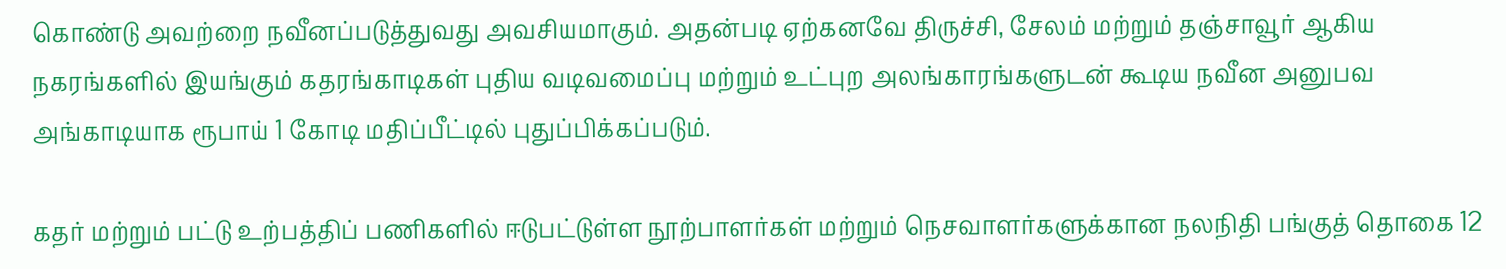கொண்டு அவற்றை நவீனப்படுத்துவது அவசியமாகும். அதன்படி ஏற்கனவே திருச்சி, சேலம் மற்றும் தஞ்சாவூர் ஆகிய நகரங்களில் இயங்கும் கதரங்காடிகள் புதிய வடிவமைப்பு மற்றும் உட்புற அலங்காரங்களுடன் கூடிய நவீன அனுபவ அங்காடியாக ரூபாய் 1 கோடி மதிப்பீட்டில் புதுப்பிக்கப்படும்.

கதர் மற்றும் பட்டு உற்பத்திப் பணிகளில் ஈடுபட்டுள்ள நூற்பாளர்கள் மற்றும் நெசவாளர்களுக்கான நலநிதி பங்குத் தொகை 12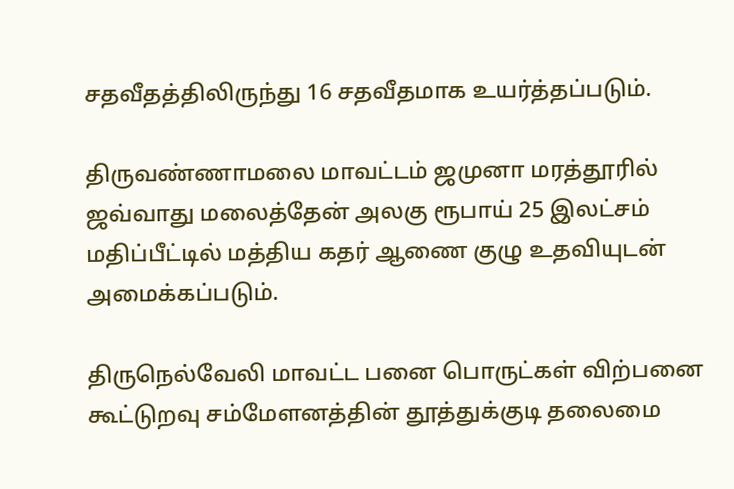சதவீதத்திலிருந்து 16 சதவீதமாக உயர்த்தப்படும்.

திருவண்ணாமலை மாவட்டம் ஜமுனா மரத்தூரில் ஜவ்வாது மலைத்தேன் அலகு ரூபாய் 25 இலட்சம் மதிப்பீட்டில் மத்திய கதர் ஆணை குழு உதவியுடன் அமைக்கப்படும்.

திருநெல்வேலி மாவட்ட பனை பொருட்கள் விற்பனை கூட்டுறவு சம்மேளனத்தின் தூத்துக்குடி தலைமை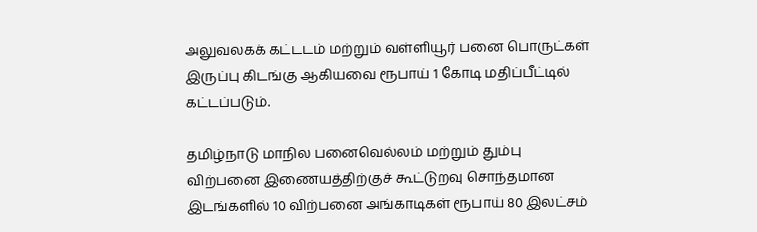அலுவலகக் கட்டடம் மற்றும் வள்ளியூர் பனை பொருட்கள் இருப்பு கிடங்கு ஆகியவை ரூபாய் 1 கோடி மதிப்பீட்டில் கட்டப்படும்.

தமிழ்நாடு மாநில பனைவெல்லம் மற்றும் தும்பு விற்பனை இணையத்திற்குச் கூட்டுறவு சொந்தமான இடங்களில் 10 விற்பனை அங்காடிகள் ரூபாய் 80 இலட்சம்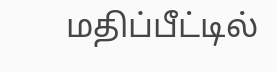மதிப்பீட்டில்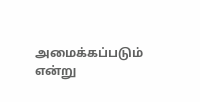அமைக்கப்படும் என்று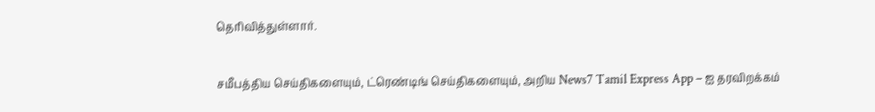தெரிவித்துள்ளார்.

சமீபத்திய செய்திகளையும், ட்ரெண்டிங் செய்திகளையும், அறிய News7 Tamil Express App – ஐ தரவிறக்கம்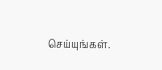செய்யுங்கள்.